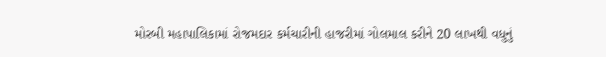મોરબી મહાપાલિકામાં રોજમદાર કર્મચારીની હાજરીમાં ગોલમાલ કરીને 20 લાખથી વધુનું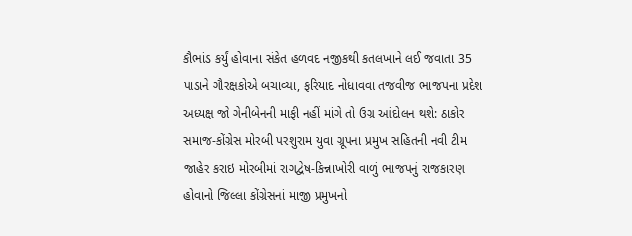કૌભાંડ કર્યું હોવાના સંકેત હળવદ નજીકથી કતલખાને લઈ જવાતા 35 પાડાને ગૌરક્ષકોએ બચાવ્યા, ફરિયાદ નોધાવવા તજવીજ ભાજપના પ્રદેશ અધ્યક્ષ જો ગેનીબેનની માફી નહીં માંગે તો ઉગ્ર આંદોલન થશે: ઠાકોર સમાજ-કોંગ્રેસ મોરબી પરશુરામ યુવા ગ્રૂપના પ્રમુખ સહિતની નવી ટીમ જાહેર કરાઇ મોરબીમાં રાગદ્વેષ-કિન્નાખોરી વાળું ભાજપનું રાજકારણ હોવાનો જિલ્લા કોંગ્રેસનાં માજી પ્રમુખનો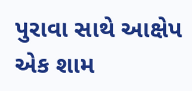પુરાવા સાથે આક્ષેપ એક શામ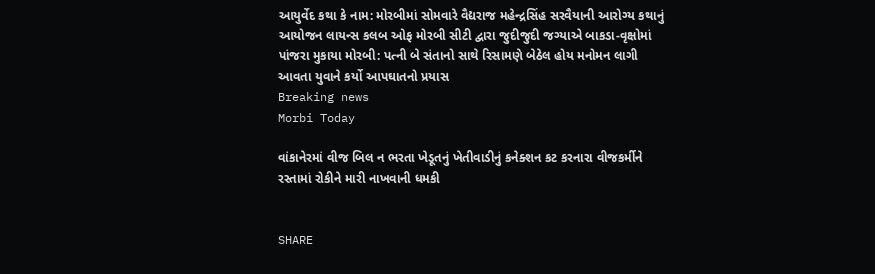આયુર્વેદ કથા કે નામ: મોરબીમાં સોમવારે વૈદ્યરાજ મહેન્દ્રસિંહ સરવૈયાની આરોગ્ય કથાનું આયોજન લાયન્સ કલબ ઓફ મોરબી સીટી દ્વારા જુદીજુદી જગ્યાએ બાકડા-વૃક્ષોમાં પાંજરા મુકાયા મોરબી: પત્ની બે સંતાનો સાથે રિસામણે બેઠેલ હોય મનોમન લાગી આવતા યુવાને કર્યો આપઘાતનો પ્રયાસ
Breaking news
Morbi Today

વાંકાનેરમાં વીજ બિલ ન ભરતા ખેડૂતનું ખેતીવાડીનું કનેક્શન કટ કરનારા વીજકર્મીને રસ્તામાં રોકીને મારી નાખવાની ધમકી


SHARE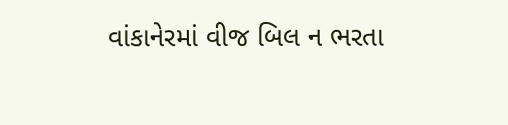વાંકાનેરમાં વીજ બિલ ન ભરતા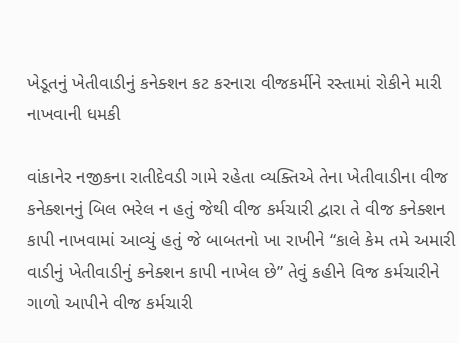ખેડૂતનું ખેતીવાડીનું કનેક્શન કટ કરનારા વીજકર્મીને રસ્તામાં રોકીને મારી નાખવાની ધમકી

વાંકાનેર નજીકના રાતીદેવડી ગામે રહેતા વ્યક્તિએ તેના ખેતીવાડીના વીજ કનેક્શનનું બિલ ભરેલ ન હતું જેથી વીજ કર્મચારી દ્વારા તે વીજ કનેક્શન કાપી નાખવામાં આવ્યું હતું જે બાબતનો ખા રાખીને “કાલે કેમ તમે અમારી વાડીનું ખેતીવાડીનું કનેક્શન કાપી નાખેલ છે” તેવું કહીને વિજ કર્મચારીને ગાળો આપીને વીજ કર્મચારી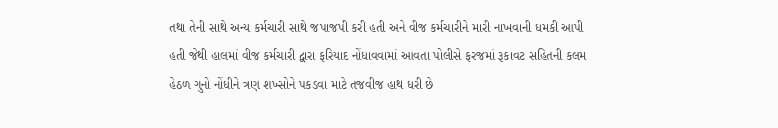તથા તેની સાથે અન્ય કર્મચારી સાથે જપાજપી કરી હતી અને વીજ કર્મચારીને મારી નાખવાની ધમકી આપી હતી જેથી હાલમાં વીજ કર્મચારી દ્વારા ફરિયાદ નોંધાવવામાં આવતા પોલીસે ફરજમાં રૂકાવટ સહિતની કલમ હેઠળ ગુનો નોંધીને ત્રણ શખ્સોને પકડવા માટે તજવીજ હાથ ધરી છે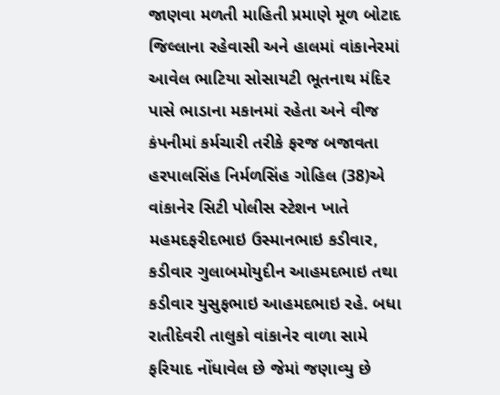જાણવા મળતી માહિતી પ્રમાણે મૂળ બોટાદ જિલ્લાના રહેવાસી અને હાલમાં વાંકાનેરમાં આવેલ ભાટિયા સોસાયટી ભૂતનાથ મંદિર પાસે ભાડાના મકાનમાં રહેતા અને વીજ કંપનીમાં કર્મચારી તરીકે ફરજ બજાવતા હરપાલસિંહ નિર્મળસિંહ ગોહિલ (38)એ વાંકાનેર સિટી પોલીસ સ્ટેશન ખાતે મહમદફરીદભાઇ ઉસ્માનભાઇ કડીવાર, કડીવાર ગુલાબમોયુદીન આહમદભાઇ તથા કડીવાર યુસુફભાઇ આહમદભાઇ રહે. બધા રાતીદેવરી તાલુકો વાંકાનેર વાળા સામે ફરિયાદ નોંધાવેલ છે જેમાં જણાવ્યુ છે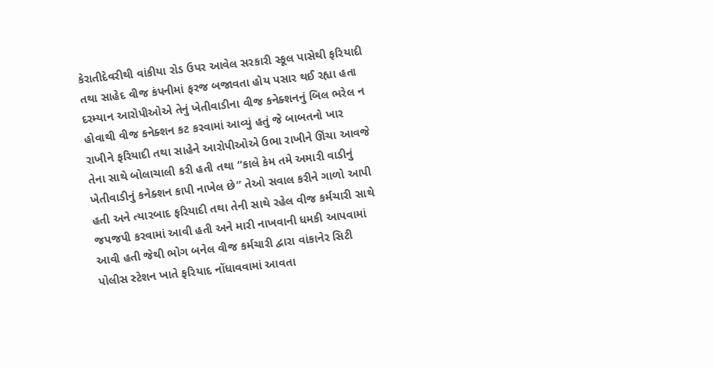કેરાતીદેવરીથી વાંકીયા રોડ ઉપર આવેલ સરકારી સ્કૂલ પાસેથી ફરિયાદી તથા સાહેદ વીજ કંપનીમાં ફરજ બજાવતા હોય પસાર થઈ રહ્યા હતા દરમ્યાન આરોપીઓએ તેનું ખેતીવાડીના વીજ કનેક્શનનું બિલ ભરેલ ન હોવાથી વીજ કનેક્શન કટ કરવામાં આવ્યું હતું જે બાબતનો ખાર રાખીને ફરિયાદી તથા સાહેને આરોપીઓએ ઉભા રાખીને ઊંચા આવજે તેના સાથે બોલાચાલી કરી હતી તથા “કાલે કેમ તમે અમારી વાડીનું ખેતીવાડીનું કનેક્શન કાપી નાખેલ છે” તેઓ સવાલ કરીને ગાળો આપી હતી અને ત્યારબાદ ફરિયાદી તથા તેની સાથે રહેલ વીજ કર્મચારી સાથે જપજપી કરવામાં આવી હતી અને મારી નાખવાની ધમકી આપવામાં આવી હતી જેથી ભોગ બનેલ વીજ કર્મચારી દ્વારા વાંકાનેર સિટી પોલીસ સ્ટેશન ખાતે ફરિયાદ નોંધાવવામાં આવતા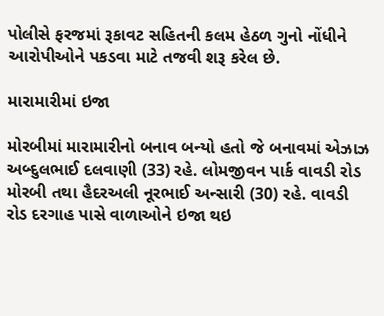પોલીસે ફરજમાં રૂકાવટ સહિતની કલમ હેઠળ ગુનો નોંધીને આરોપીઓને પકડવા માટે તજવી શરૂ કરેલ છે.

મારામારીમાં ઇજા

મોરબીમાં મારામારીનો બનાવ બન્યો હતો જે બનાવમાં એઝાઝ અબ્દુલભાઈ દલવાણી (33) રહે. લોમજીવન પાર્ક વાવડી રોડ મોરબી તથા હૈદરઅલી નૂરભાઈ અન્સારી (30) રહે. વાવડી રોડ દરગાહ પાસે વાળાઓને ઇજા થઇ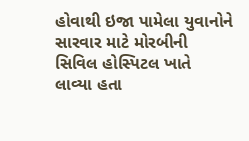હોવાથી ઇજા પામેલા યુવાનોને સારવાર માટે મોરબીની સિવિલ હોસ્પિટલ ખાતે લાવ્યા હતા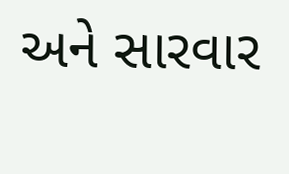અને સારવાર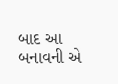બાદ આ બનાવની એ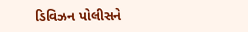ડિવિઝન પોલીસને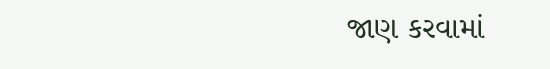જાણ કરવામાં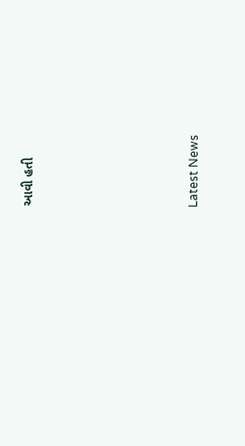આવી હતી






Latest News